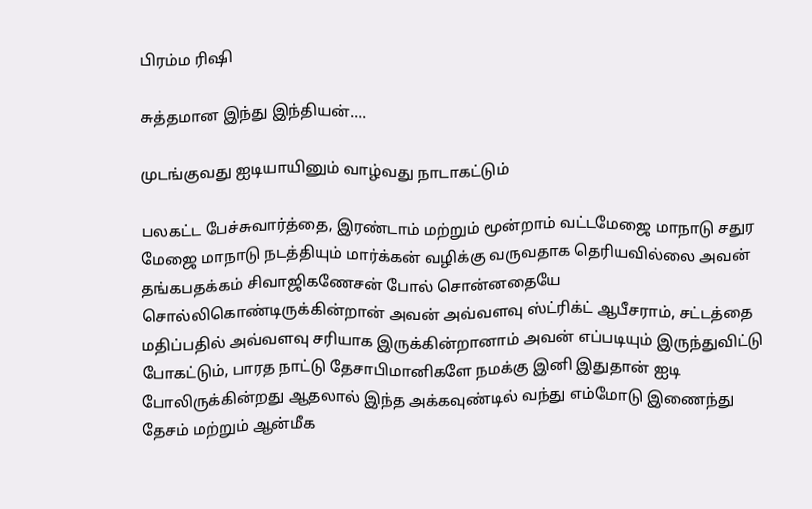பிரம்ம ரிஷி

சுத்தமான இந்து இந்தியன்….

முடங்குவது ஐடியாயினும் வாழ்வது நாடாகட்டும்

பலகட்ட பேச்சுவார்த்தை, இரண்டாம் மற்றும் மூன்றாம் வட்டமேஜை மாநாடு சதுர மேஜை மாநாடு நடத்தியும் மார்க்கன் வழிக்கு வருவதாக தெரியவில்லை அவன் தங்கபதக்கம் சிவாஜிகணேசன் போல் சொன்னதையே சொல்லிகொண்டிருக்கின்றான் அவன் அவ்வளவு ஸ்ட்ரிக்ட் ஆபீசராம், சட்டத்தை மதிப்பதில் அவ்வளவு சரியாக இருக்கின்றானாம் அவன் எப்படியும் இருந்துவிட்டு போகட்டும், பாரத நாட்டு தேசாபிமானிகளே நமக்கு இனி இதுதான் ஐடி போலிருக்கின்றது ஆதலால் இந்த அக்கவுண்டில் வந்து எம்மோடு இணைந்து தேசம் மற்றும் ஆன்மீக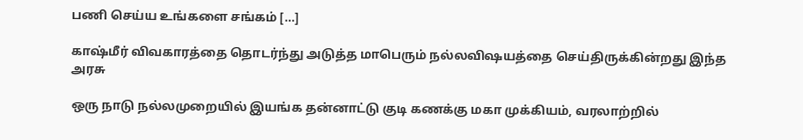பணி செய்ய உங்களை சங்கம் […]

காஷ்மீர் விவகாரத்தை தொடர்ந்து அடுத்த மாபெரும் நல்லவிஷயத்தை செய்திருக்கின்றது இந்த அரசு

ஒரு நாடு நல்லமுறையில் இயங்க தன்னாட்டு குடி கணக்கு மகா முக்கியம், வரலாற்றில்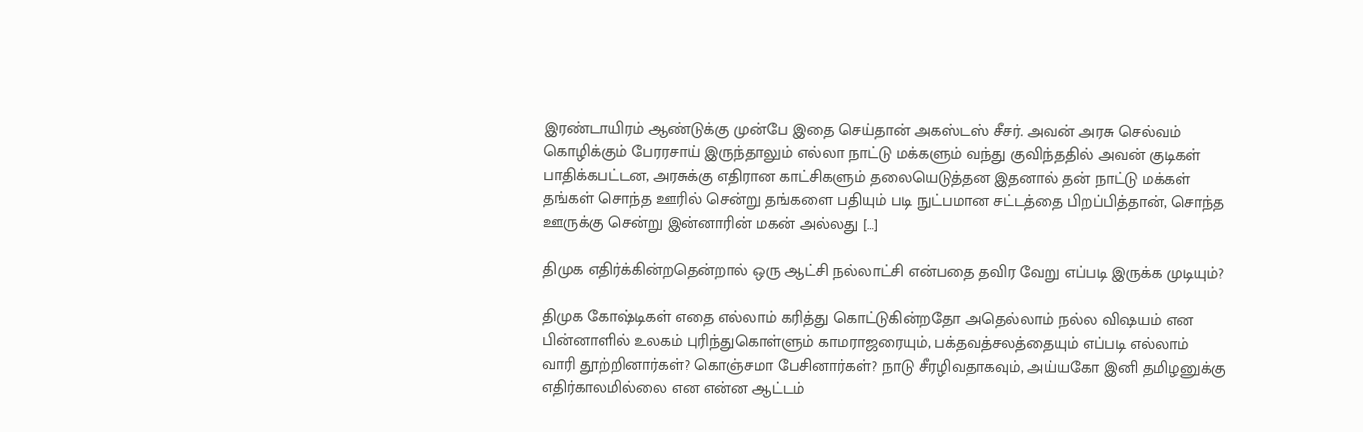இரண்டாயிரம் ஆண்டுக்கு முன்பே இதை செய்தான் அகஸ்டஸ் சீசர். அவன் அரசு செல்வம் கொழிக்கும் பேரரசாய் இருந்தாலும் எல்லா நாட்டு மக்களும் வந்து குவிந்ததில் அவன் குடிகள் பாதிக்கபட்டன, அரசுக்கு எதிரான காட்சிகளும் தலையெடுத்தன‌ இதனால் தன் நாட்டு மக்கள் தங்கள் சொந்த ஊரில் சென்று தங்களை பதியும் படி நுட்பமான சட்டத்தை பிறப்பித்தான், சொந்த ஊருக்கு சென்று இன்னாரின் மகன் அல்லது […]

திமுக எதிர்க்கின்றதென்றால் ஒரு ஆட்சி நல்லாட்சி என்பதை தவிர வேறு எப்படி இருக்க முடியும்?

திமுக கோஷ்டிகள் எதை எல்லாம் கரித்து கொட்டுகின்றதோ அதெல்லாம் நல்ல விஷயம் என பின்னாளில் உலகம் புரிந்துகொள்ளும் காமராஜரையும், பக்தவத்சலத்தையும் எப்படி எல்லாம் வாரி தூற்றினார்கள்? கொஞ்சமா பேசினார்கள்? நாடு சீரழிவதாகவும், அய்யகோ இனி தமிழனுக்கு எதிர்காலமில்லை என என்ன ஆட்டம்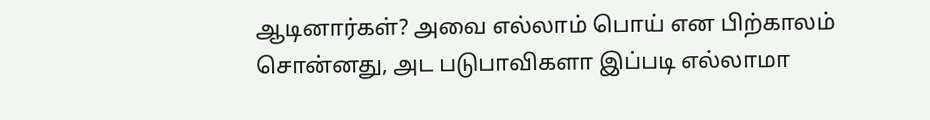ஆடினார்கள்? அவை எல்லாம் பொய் என பிற்காலம் சொன்னது, அட படுபாவிகளா இப்படி எல்லாமா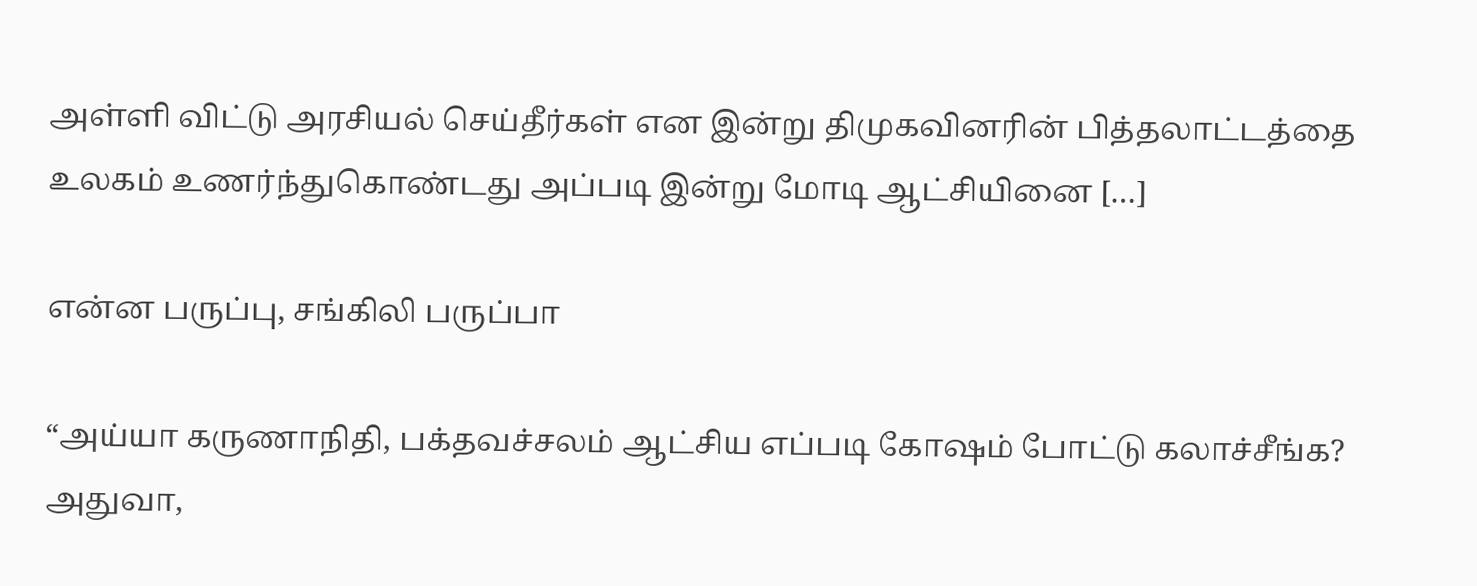அள்ளி விட்டு அரசியல் செய்தீர்கள் என இன்று திமுகவினரின் பித்தலாட்டத்தை உலகம் உணர்ந்துகொண்டது அப்படி இன்று மோடி ஆட்சியினை […]

என்ன பருப்பு, சங்கிலி பருப்பா

“அய்யா கருணாநிதி, பக்தவச்சலம் ஆட்சிய எப்படி கோஷம் போட்டு கலாச்சீங்க? அதுவா,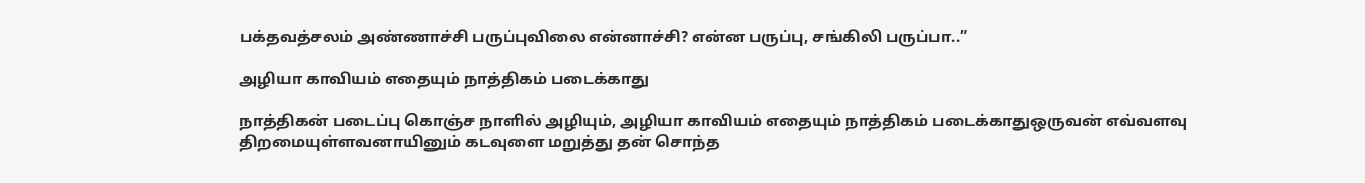பக்தவத்சலம் அண்ணாச்சி பருப்புவிலை என்னாச்சி? என்ன பருப்பு, சங்கிலி பருப்பா..”

அழியா காவியம் எதையும் நாத்திகம் படைக்காது

நாத்திகன் படைப்பு கொஞ்ச நாளில் அழியும், அழியா காவியம் எதையும் நாத்திகம் படைக்காதுஒருவன் எவ்வளவு திறமையுள்ளவனாயினும் கடவுளை மறுத்து தன் சொந்த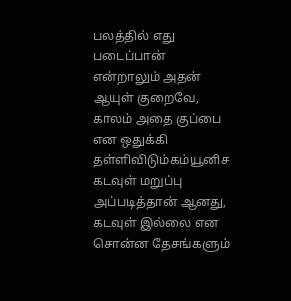பலத்தில் எது படைப்பான் என்றாலும் அதன் ஆயுள் குறைவே, காலம் அதை குப்பை என ஒதுக்கி தள்ளிவிடும்கம்யூனிச கடவுள் மறுப்பு அப்படித்தான் ஆனது, கடவுள் இல்லை என சொன்ன தேசங்களும்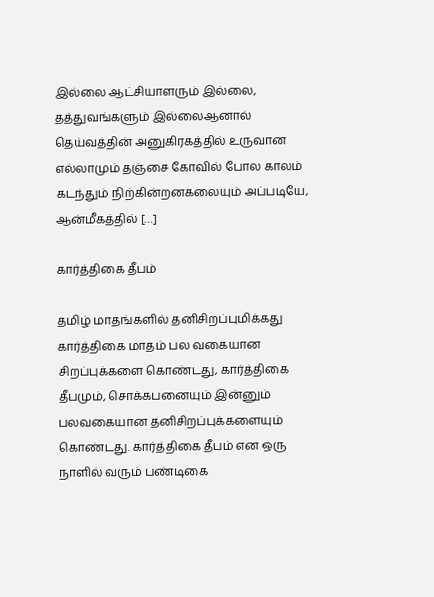இல்லை ஆட்சியாளரும் இல்லை, தத்துவங்களும் இல்லைஆனால் தெய்வத்தின் அனுகிரகத்தில் உருவான எல்லாமும் தஞ்சை கோவில் போல காலம் கடந்தும் நிற்கின்றன‌கலையும் அப்படியே, ஆன்மீகத்தில் […]

கார்த்திகை தீபம்

தமிழ் மாதங்களில் தனிசிறப்புமிக்கது கார்த்திகை மாதம் பல வகையான சிறப்புக்களை கொண்டது, கார்த்திகை தீபமும், சொக்கபனையும் இன்னும் பலவகையான தனிசிறப்புக்களையும் கொண்டது. கார்த்திகை தீபம் என ஒரு நாளில் வரும் பண்டிகை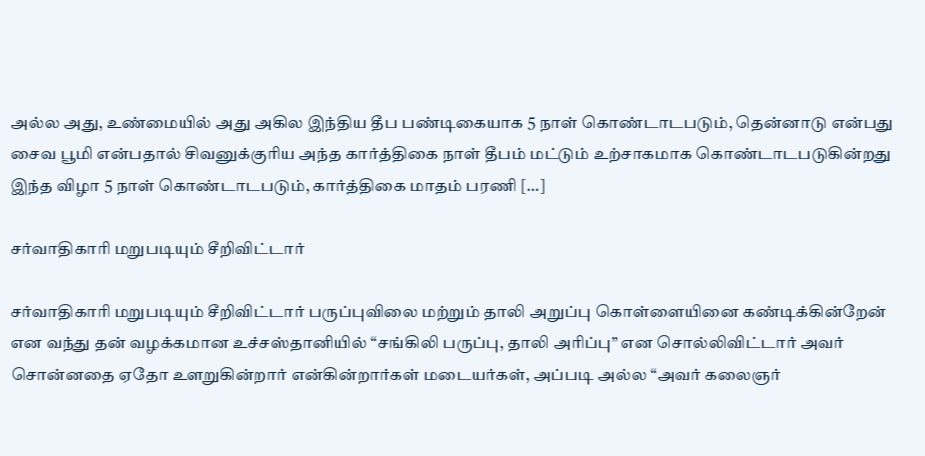அல்ல அது, உண்மையில் அது அகில இந்திய தீப பண்டிகையாக 5 நாள் கொண்டாடபடும், தென்னாடு என்பது சைவ பூமி என்பதால் சிவனுக்குரிய அந்த கார்த்திகை நாள் தீபம் மட்டும் உற்சாகமாக கொண்டாடபடுகின்றது இந்த விழா 5 நாள் கொண்டாடபடும், கார்த்திகை மாதம் பரணி […]

சர்வாதிகாரி மறுபடியும் சீறிவிட்டார்

சர்வாதிகாரி மறுபடியும் சீறிவிட்டார் பருப்புவிலை மற்றும் தாலி அறுப்பு கொள்ளையினை கண்டிக்கின்றேன் என வந்து தன் வழக்கமான உச்சஸ்தானியில் “சங்கிலி பருப்பு, தாலி அரிப்பு” என சொல்லிவிட்டார் அவர் சொன்னதை ஏதோ உளறுகின்றார் என்கின்றார்கள் மடையர்கள், அப்படி அல்ல “அவர் கலைஞர்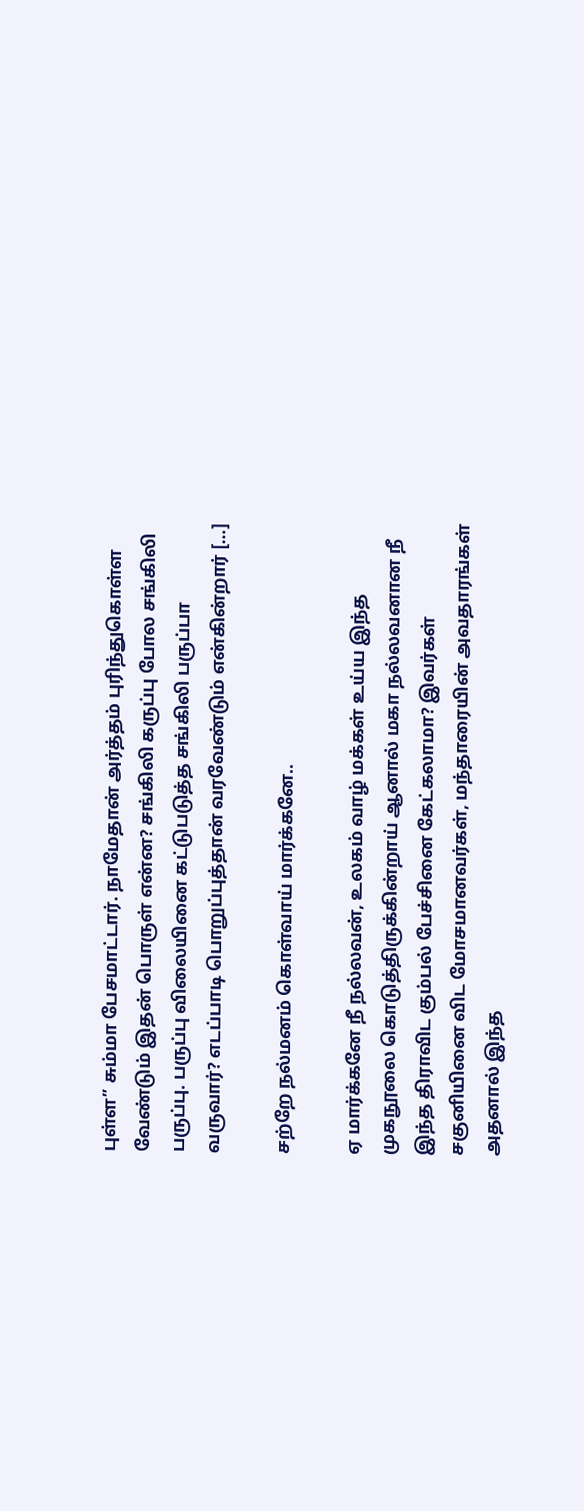புள்ள” சும்மா பேசமாட்டார். நாமேதான் அர்த்தம் புரிந்துகொள்ள வேண்டும் இதன் பொருள் என்ன? சங்கிலி கருப்பு போல சங்கிலி பருப்பு. பருப்பு விலையினை கட்டுபடுத்த சங்கிலி பருப்பா வருவார்? எடப்பாடி பொறுப்புத்தான் வரவேண்டும் என்கின்றார் […]

சற்றே நல்மனம் கொள்வாய் மார்க்கனே..

ஏ மார்க்கனே நீ நல்லவன், உலகம் வாழ் மக்கள் உய்ய இந்த முகநூலை கொடுத்திருக்கின்றாய் ஆனால் மகா நல்லவனான நீ இந்த திராவிட கும்பல் பேச்சினை கேட்கலாமா? இவர்கள் சகுனியினை விட மோசமானவர்கள், மந்தாரையின் அவதாரங்கள் அதனால் இந்த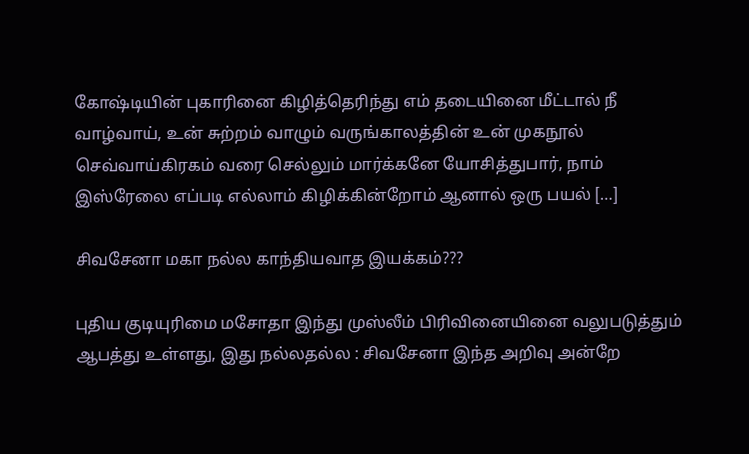கோஷ்டியின் புகாரினை கிழித்தெரிந்து எம் தடையினை மீட்டால் நீ வாழ்வாய், உன் சுற்றம் வாழும் வருங்காலத்தின் உன் முகநூல் செவ்வாய்கிரகம் வரை செல்லும் மார்க்கனே யோசித்துபார், நாம் இஸ்ரேலை எப்படி எல்லாம் கிழிக்கின்றோம் ஆனால் ஒரு பயல் […]

சிவசேனா மகா நல்ல காந்தியவாத இயக்கம்???

புதிய குடியுரிமை மசோதா இந்து முஸ்லீம் பிரிவினையினை வலுபடுத்தும் ஆபத்து உள்ளது, இது நல்லதல்ல‌ : சிவசேனா இந்த அறிவு அன்றே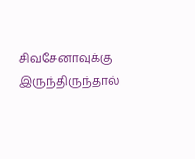சிவசேனாவுக்கு இருந்திருந்தால்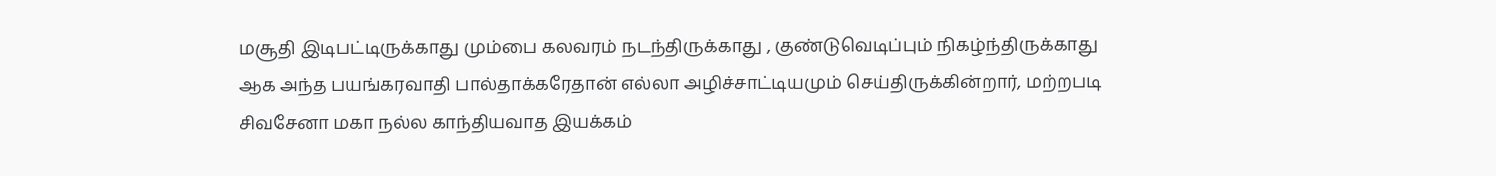மசூதி இடிபட்டிருக்காது மும்பை கலவரம் நடந்திருக்காது , குண்டுவெடிப்பும் நிகழ்ந்திருக்காது ஆக அந்த பயங்கரவாதி பால்தாக்கரேதான் எல்லா அழிச்சாட்டியமும் செய்திருக்கின்றார், மற்றபடி சிவசேனா மகா நல்ல காந்தியவாத இயக்கம்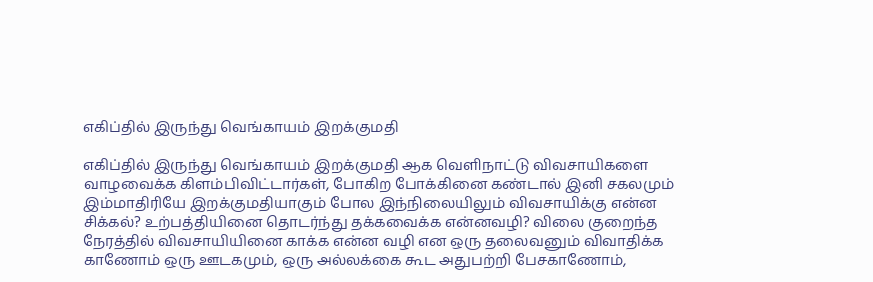எகிப்தில் இருந்து வெங்காயம் இறக்குமதி

எகிப்தில் இருந்து வெங்காயம் இறக்குமதி ஆக வெளிநாட்டு விவசாயிகளை வாழவைக்க கிளம்பிவிட்டார்கள், போகிற போக்கினை கண்டால் இனி சகலமும் இம்மாதிரியே இறக்குமதியாகும் போல‌ இந்நிலையிலும் விவசாயிக்கு என்ன சிக்கல்? உற்பத்தியினை தொடர்ந்து தக்கவைக்க என்னவழி? விலை குறைந்த நேரத்தில் விவசாயியினை காக்க என்ன வழி என ஒரு தலைவனும் விவாதிக்க காணோம் ஒரு ஊடகமும், ஒரு அல்லக்கை கூட அதுபற்றி பேசகாணோம்,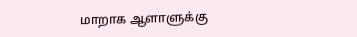மாறாக ஆளாளுக்கு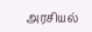அரசியல்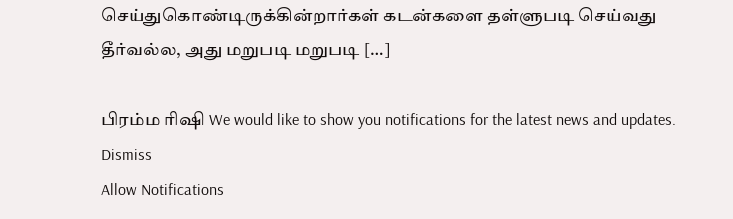செய்துகொண்டிருக்கின்றார்கள் கடன்களை தள்ளுபடி செய்வது தீர்வல்ல, அது மறுபடி மறுபடி […]

பிரம்ம ரிஷி We would like to show you notifications for the latest news and updates.
Dismiss
Allow Notifications